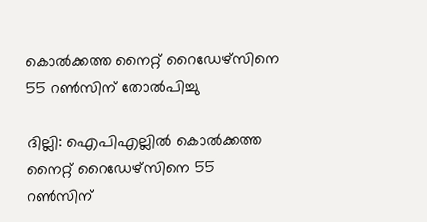കൊല്‍ക്കത്ത നൈറ്റ് റൈഡേഴ്സിനെ 55 റണ്‍സിന് തോല്‍പിച്ചു

ദില്ലി: ഐപിഎല്ലില്‍ കൊല്‍ക്കത്ത നൈറ്റ് റൈഡേഴ്സിനെ 55 റണ്‍സിന്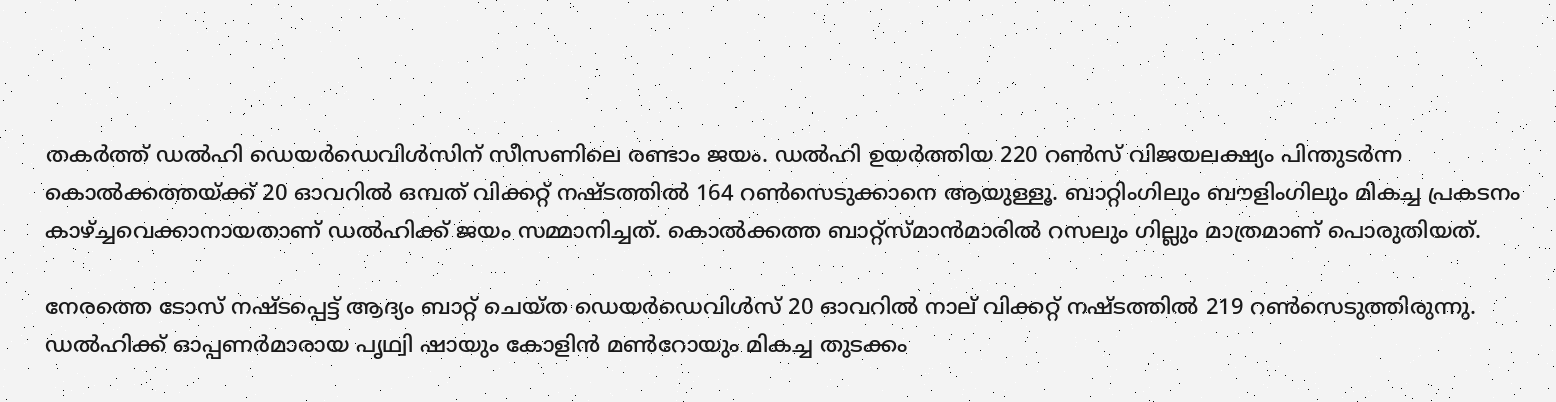തകര്‍ത്ത് ഡല്‍ഹി ഡെയര്‍ഡെവിള്‍സിന് സീസണിലെ രണ്ടാം ജയം. ഡല്‍ഹി ഉയര്‍ത്തിയ 220 റണ്‍സ് വിജയലക്ഷ്യം പിന്തുടര്‍ന്ന കൊല്‍ക്കത്തയ്ക്ക് 20 ഓവറില്‍ ഒമ്പത് വിക്കറ്റ് നഷ്ടത്തില്‍ 164 റണ്‍സെടുക്കാനെ ആയുള്ളൂ. ബാറ്റിംഗിലും ബൗളിംഗിലും മികച്ച പ്രകടനം കാഴ്ച്ചവെക്കാനായതാണ് ഡല്‍ഹിക്ക് ജയം സമ്മാനിച്ചത്. കൊല്‍ക്കത്ത ബാറ്റ്‌സ്മാന്‍മാരില്‍ റസലും ഗില്ലും മാത്രമാണ് പൊരുതിയത്.

നേരത്തെ ടോസ് നഷ്ടപ്പെട്ട് ആദ്യം ബാറ്റ് ചെയ്ത ഡെയര്‍ഡെവിള്‍സ് 20 ഓവറില്‍ നാല് വിക്കറ്റ് നഷ്ടത്തില്‍ 219 റണ്‍സെടുത്തിരുന്നു. ഡല്‍ഹിക്ക് ഓപ്പണര്‍മാരായ പൃഥ്വി ഷായും കോളിന്‍ മണ്‍റോയും മികച്ച തുടക്കം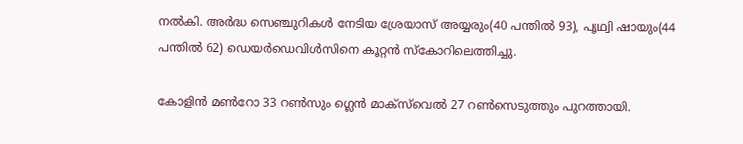നല്‍കി. അര്‍ദ്ധ സെഞ്ചുറികള്‍ നേടിയ ശ്രേയാസ് അയ്യരും(40 പന്തില്‍ 93), പൃഥ്വി ഷായും(44 പന്തില്‍ 62) ഡെയര്‍ഡെവിള്‍സിനെ കൂറ്റന്‍ സ്കോറിലെത്തിച്ചു.

കോളിന്‍ മണ്‍റോ 33 റണ്‍സും ഗ്ലെന്‍ മാക്‌സ്‌വെല്‍ 27 റണ്‍സെടുത്തും പുറത്തായി.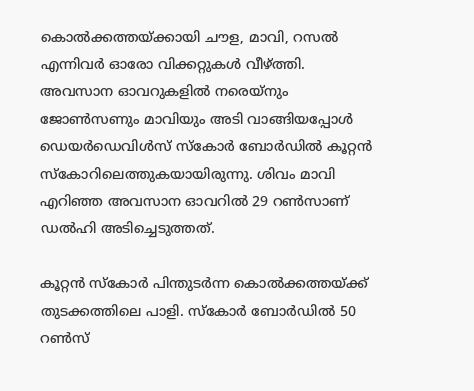കൊല്‍ക്കത്തയ്ക്കായി ചൗള, മാവി, റസല്‍ എന്നിവര്‍ ഓരോ വിക്കറ്റുകള്‍ വീഴ്ത്തി. അവസാന ഓവറുകളില്‍ നരെയ്‌നും ജോണ്‍സണും മാവിയും അടി വാങ്ങിയപ്പോള്‍ ഡെയര്‍ഡെവിള്‍സ് സ്കോര്‍ ബോര്‍ഡില്‍ കൂറ്റന്‍ സ്കോറിലെത്തുകയായിരുന്നു. ശിവം മാവി എറിഞ്ഞ അവസാന ഓവറില്‍ 29 റണ്‍സാണ് ഡല്‍ഹി അടിച്ചെടുത്തത്.

കൂറ്റന്‍ സ്കോര്‍ പിന്തുടര്‍ന്ന കൊല്‍ക്കത്തയ്ക്ക് തുടക്കത്തിലെ പാളി. സ്കോര്‍ ബോര്‍ഡില്‍ 50 റണ്‍സ്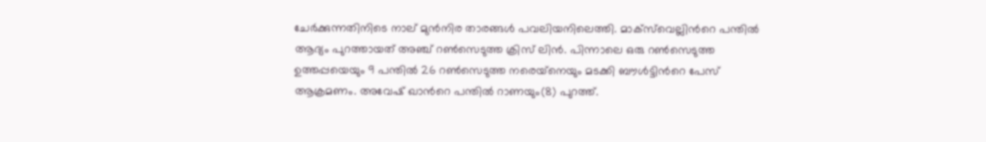ചേര്‍ക്കുന്നതിനിടെ നാല് മുന്‍നിര താരങ്ങള്‍ പവലിയനിലെത്തി. മാക്‌സ്‌വെല്ലിന്‍റെ പന്തില്‍ ആദ്യം പുറത്തായത് അഞ്ച് റണ്‍സെടുത്ത ക്രിസ് ലിന്‍. പിന്നാലെ ഒരു റണ്‍സെടുത്ത ഉത്തപ്പയെയും 9 പന്തില്‍ 26 റണ്‍സെടുത്ത നരെയ്‌നെയും മടക്കി ബൗള്‍ട്ടിന്‍റെ പേസ് ആക്രമണം. അവേഷ് ഖാന്‍റെ പന്തില്‍ റാണയും(8) പുറത്ത്.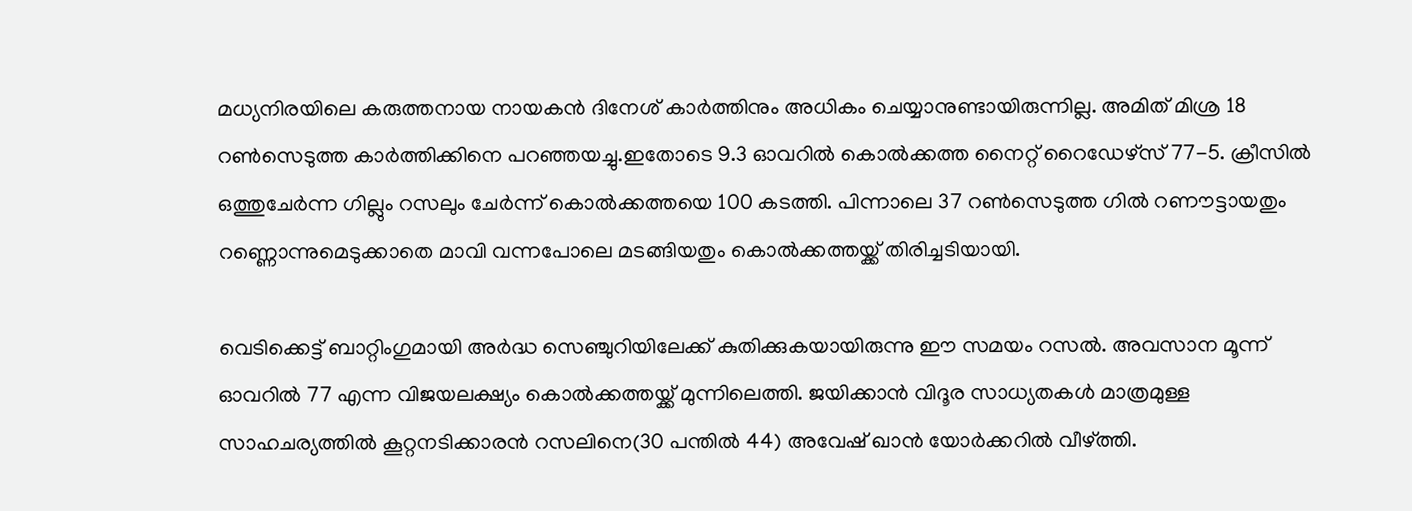മധ്യനിരയിലെ കരുത്തനായ നായകന്‍ ദിനേശ് കാര്‍ത്തിനും അധികം ചെയ്യാനുണ്ടായിരുന്നില്ല. അമിത് മിശ്ര 18 റണ്‍സെടുത്ത കാര്‍ത്തിക്കിനെ പറഞ്ഞയച്ചു.ഇതോടെ 9.3 ഓവറില്‍ കൊല്‍ക്കത്ത നൈറ്റ് റൈഡേഴ്സ് 77-5. ക്രീസില്‍ ഒത്തുചേര്‍ന്ന ഗില്ലും റസലും ചേര്‍ന്ന് കൊല്‍ക്കത്തയെ 100 കടത്തി. പിന്നാലെ 37 റണ്‍സെടുത്ത ഗില്‍ റണൗട്ടായതും റണ്ണൊന്നുമെടുക്കാതെ മാവി വന്നപോലെ മടങ്ങിയതും കൊല്‍ക്കത്തയ്ക്ക് തിരിച്ചടിയായി.

വെടിക്കെട്ട് ബാറ്റിംഗുമായി അര്‍ദ്ധ സെഞ്ചുറിയിലേക്ക് കുതിക്കുകയായിരുന്നു ഈ സമയം റസല്‍. അവസാന മൂന്ന് ഓവറില്‍ 77 എന്ന വിജയലക്ഷ്യം കൊല്‍ക്കത്തയ്ക്ക് മുന്നിലെത്തി. ജയിക്കാന്‍ വിദൂര സാധ്യതകള്‍ മാത്രമുള്ള സാഹചര്യത്തില്‍ കൂറ്റനടിക്കാരന്‍ റസലിനെ(30 പന്തില്‍ 44) അവേഷ് ഖാന്‍ യോര്‍ക്കറില്‍ വീഴ്ത്തി.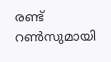രണ്ട് റണ്‍സുമായി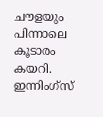ചൗളയും പിന്നാലെ കൂടാരം കയറി. ഇന്നിംഗ്സ്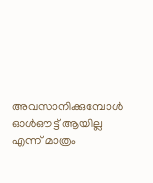അവസാനിക്കുമ്പോള്‍ ഓള്‍ഔട്ട് ആയില്ല എന്ന് മാത്രം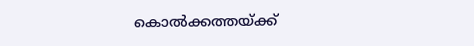കൊല്‍ക്കത്തയ്ക്ക്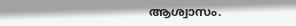ആശ്വാസം.